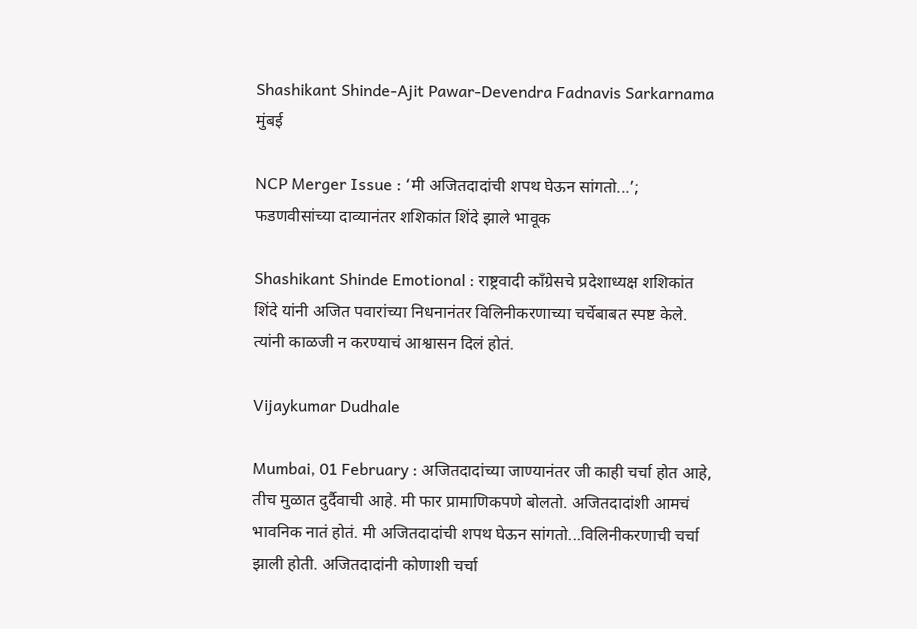Shashikant Shinde-Ajit Pawar-Devendra Fadnavis Sarkarnama
मुंबई

NCP Merger Issue : ‘मी अजितदादांची शपथ घेऊन सांगतो...’; फडणवीसांच्या दाव्यानंतर शशिकांत शिंदे झाले भावूक

Shashikant Shinde Emotional : राष्ट्रवादी काँग्रेसचे प्रदेशाध्यक्ष शशिकांत शिंदे यांनी अजित पवारांच्या निधनानंतर विलिनीकरणाच्या चर्चेबाबत स्पष्ट केले. त्यांनी काळजी न करण्याचं आश्वासन दिलं होतं.

Vijaykumar Dudhale

Mumbai, 01 February : अजितदादांच्या जाण्यानंतर जी काही चर्चा होत आहे, तीच मुळात दुर्दैवाची आहे. मी फार प्रामाणिकपणे बोलतो. अजितदादांशी आमचं भावनिक नातं होतं. मी अजितदादांची शपथ घेऊन सांगतो...विलिनीकरणाची चर्चा झाली होती. अजितदादांनी कोणाशी चर्चा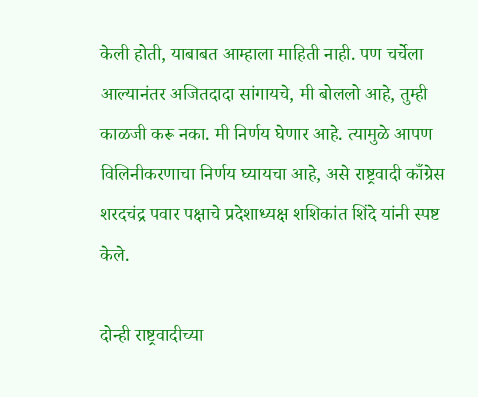केली होती, याबाबत आम्हाला माहिती नाही. पण चर्चेला आल्यानंतर अजितदादा सांगायचे, मी बोललो आहे, तुम्ही काळजी करू नका. मी निर्णय घेणार आहे. त्यामुळे आपण विलिनीकरणाचा निर्णय घ्यायचा आहे, असे राष्ट्रवादी काँग्रेस शरदचंद्र पवार पक्षाचे प्रदेशाध्यक्ष शशिकांत शिंदे यांनी स्पष्ट केले.

दोन्ही राष्ट्रवादीच्या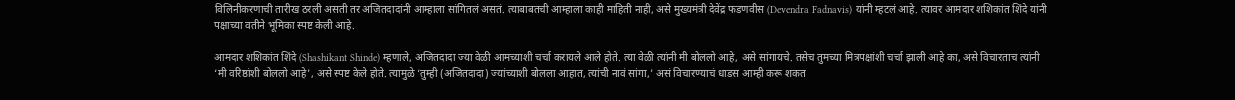विलिनीकरणाची तारीख ठरली असती तर अजितदादांनी आम्हाला सांगितलं असतं. त्याबाबतची आम्हाला काही माहिती नाही, असे मुख्यमंत्री देवेंद्र फडणवीस (Devendra Fadnavis) यांनी म्हटलं आहे. त्यावर आमदार शशिकांत शिंदे यांनी पक्षाच्या वतीने भूमिका स्पष्ट केली आहे.

आमदार शशिकांत शिंदे (Shashikant Shinde) म्हणाले, अजितदादा ज्या वेळी आमच्याशी चर्चा करायले आले होते. त्या वेळी त्यांनी मी बोललो आहे, असे सांगायचे. तसेच तुमच्या मित्रपक्षांशी चर्चा झाली आहे का, असे विचारताच त्यांनी ‘मी वरिष्ठांशी बोललो आहे’, असे स्पष्ट केले होते. त्यामुळे ‘तुम्ही (अजितदादा) ज्यांच्याशी बोलला आहात, त्यांची नावं सांगा,’ असं विचारण्याचं धाडस आम्ही करू शकत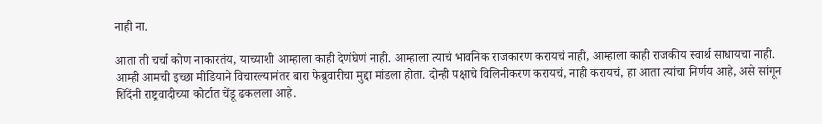नाही ना.

आता ती चर्चा कोण नाकारतंय, याच्याशी आम्हाला काही देणंघेणं नाही. आम्हाला त्याचं भावनिक राजकारण करायचं नाही, आम्हाला काही राजकीय स्वार्थ साधायचा नाही. आम्ही आमची इच्छा मीडियाने विचारल्यानंतर बारा फेब्रुवारीचा मुद्दा मांडला होता. दोन्ही पक्षाचे विलिनीकरण करायचं, नाही करायचं, हा आता त्यांचा निर्णय आहे, असे सांगून शिंदेंनी राष्ट्रवादीच्या कोर्टात चेंडू ढकलला आहे.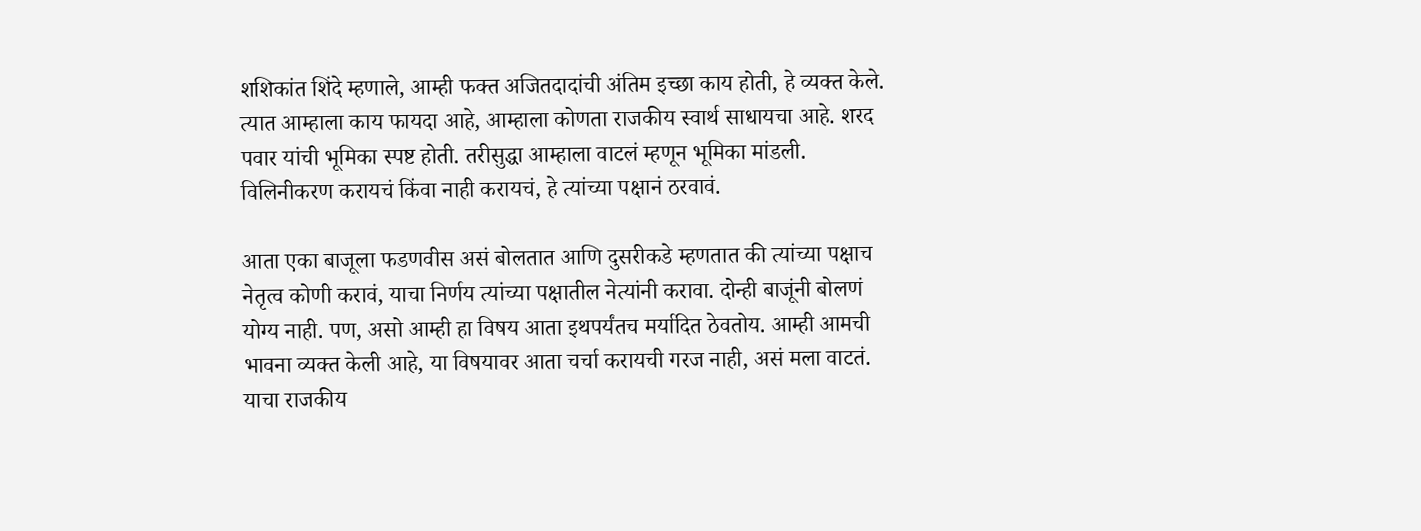शशिकांत शिंदे म्हणाले, आम्ही फक्त अजितदादांची अंतिम इच्छा काय होती, हे व्यक्त केले. त्यात आम्हाला काय फायदा आहे, आम्हाला कोणता राजकीय स्वार्थ साधायचा आहे. शरद पवार यांची भूमिका स्पष्ट होती. तरीसुद्धा आम्हाला वाटलं म्हणून भूमिका मांडली. विलिनीकरण करायचं किंवा नाही करायचं, हे त्यांच्या पक्षानं ठरवावं.

आता एका बाजूला फडणवीस असं बोलतात आणि दुसरीकडे म्हणतात की त्यांच्या पक्षाच नेतृत्व कोणी करावं, याचा निर्णय त्यांच्या पक्षातील नेत्यांनी करावा. दोन्ही बाजूंनी बोलणं योग्य नाही. पण, असो आम्ही हा विषय आता इथपर्यंतच मर्यादित ठेवतोय. आम्ही आमची भावना व्यक्त केली आहे, या विषयावर आता चर्चा करायची गरज नाही, असं मला वाटतं. याचा राजकीय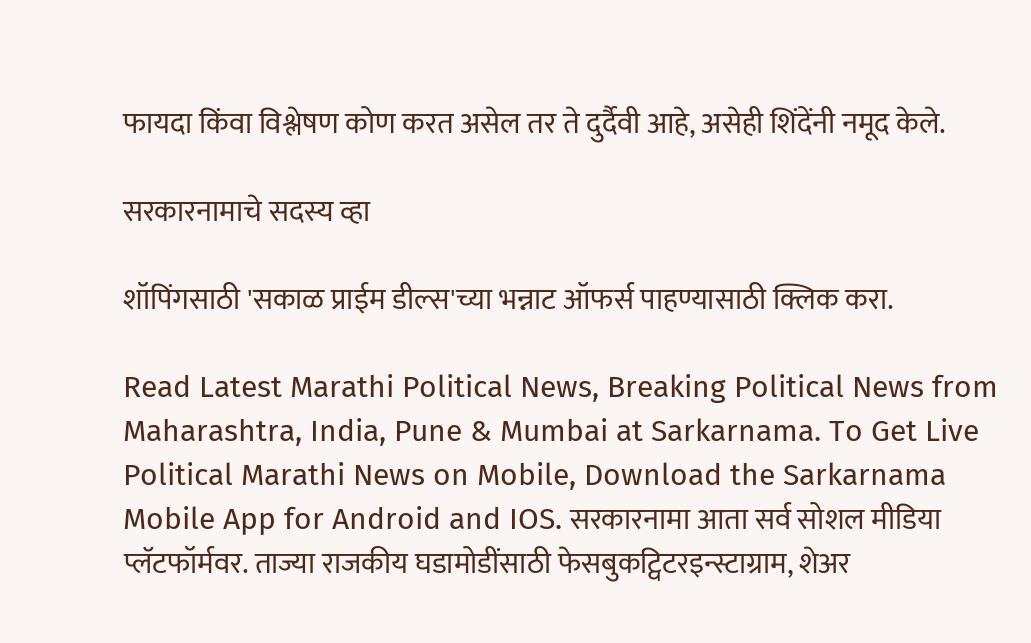फायदा किंवा विश्लेषण कोण करत असेल तर ते दुर्दैवी आहे, असेही शिंदेंनी नमूद केले.

सरकारनामाचे सदस्य व्हा

शॉपिंगसाठी 'सकाळ प्राईम डील्स'च्या भन्नाट ऑफर्स पाहण्यासाठी क्लिक करा.

Read Latest Marathi Political News, Breaking Political News from Maharashtra, India, Pune & Mumbai at Sarkarnama. To Get Live Political Marathi News on Mobile, Download the Sarkarnama Mobile App for Android and IOS. सरकारनामा आता सर्व सोशल मीडिया प्लॅटफॉर्मवर. ताज्या राजकीय घडामोडींसाठी फेसबुकट्विटरइन्स्टाग्राम, शेअर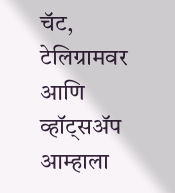चॅट, टेलिग्रामवर आणि व्हॉट्सॲप आम्हाला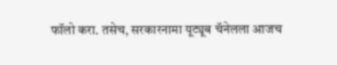फॉलो करा. तसेच, सरकारनामा यूट्यूब चॅनेलला आजच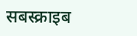सबस्क्राइब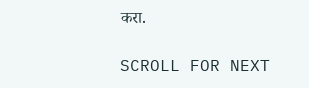करा.

SCROLL FOR NEXT